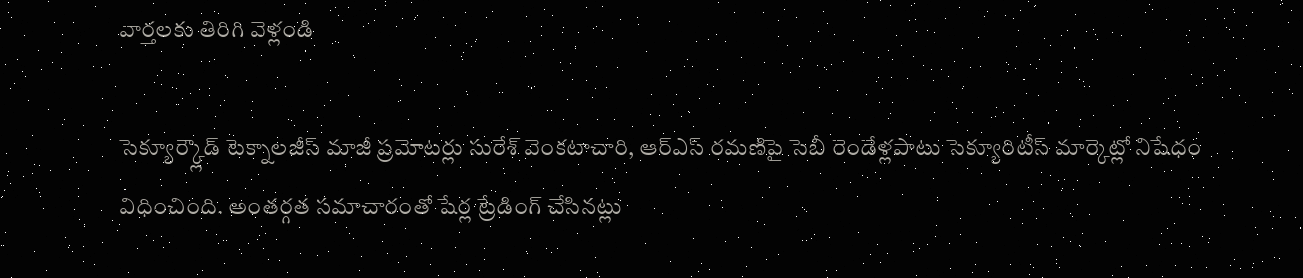వార్తలకు తిరిగి వెళ్లండి

సెక్యూర్క్లౌడ్ టెక్నాలజీస్ మాజీ ప్రమోటర్లు సురేశ్ వెంకటాచారి, ఆర్ఎస్ రమణిపై సెబీ రెండేళ్లపాటు సెక్యూరిటీస్ మార్కెట్లో నిషేధం విధించింది. అంతర్గత సమాచారంతో షేర్ల ట్రేడింగ్ చేసినట్లు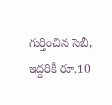గుర్తించిన సెబీ, ఇద్దరికీ రూ.10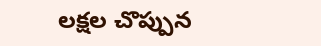లక్షల చొప్పున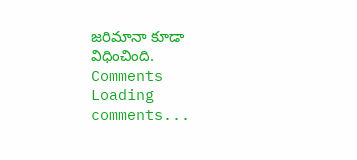జరిమానా కూడా విధించింది.
Comments
Loading comments...